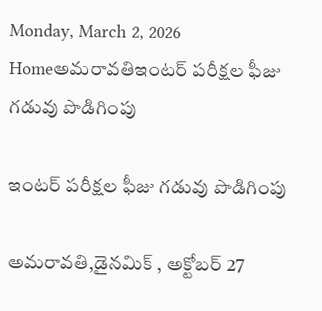Monday, March 2, 2026
Homeఅమరావతిఇంటర్‌ పరీక్షల ఫీజు గడువు పొడిగింపు

ఇంటర్‌ పరీక్షల ఫీజు గడువు పొడిగింపు

అమరావతి,డైనమిక్ , అక్టోబర్ 27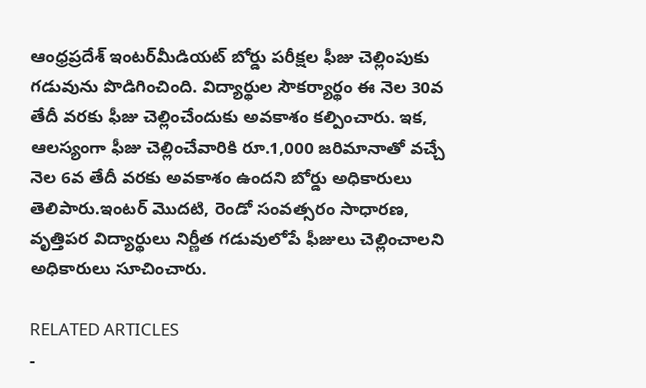ఆంధ్రప్రదేశ్‌ ఇంటర్‌మీడియట్‌ బోర్డు పరీక్షల ఫీజు చెల్లింపుకు గడువును పొడిగించింది. విద్యార్థుల సౌకర్యార్థం ఈ నెల 30వ తేదీ వరకు ఫీజు చెల్లించేందుకు అవకాశం కల్పించారు. ఇక, ఆలస్యంగా ఫీజు చెల్లించేవారికి రూ.1,000 జరిమానాతో వచ్చే నెల 6వ తేదీ వరకు అవకాశం ఉందని బోర్డు అధికారులు తెలిపారు.ఇంటర్‌ మొదటి, రెండో సంవత్సరం సాధారణ, వృత్తిపర విద్యార్థులు నిర్ణీత గడువులోపే ఫీజులు చెల్లించాలని అధికారులు సూచించారు.

RELATED ARTICLES
-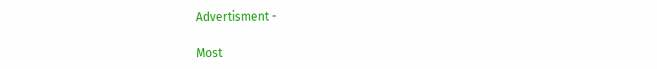Advertisment -

Most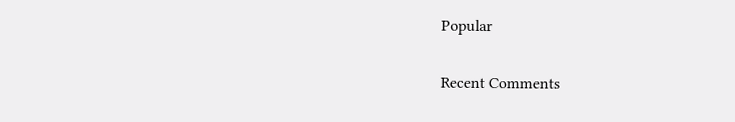Popular

Recent Comments